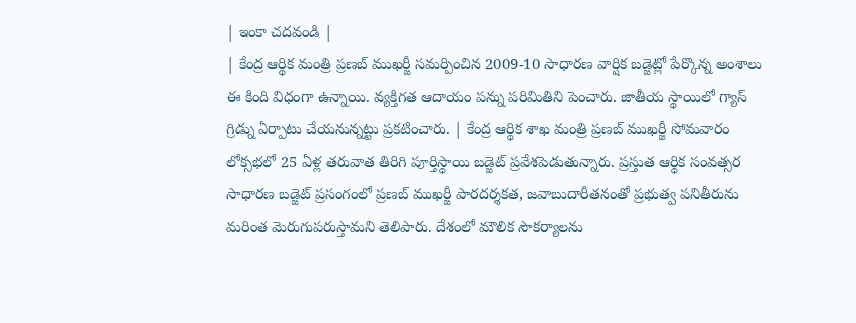| ఇంకా చదవండి |
| కేంద్ర ఆర్థిక మంత్రి ప్రణబ్ ముఖర్జీ సమర్పించిన 2009-10 సాధారణ వార్షిక బడ్జెట్లో పేర్కొన్న అంశాలు ఈ కింది విధంగా ఉన్నాయి. వ్యక్తిగత ఆదాయం పన్ను పరిమితిని పెంచారు. జాతీయ స్థాయిలో గ్యాస్ గ్రిడ్ను ఏర్పాటు చేయనున్నట్టు ప్రకటించారు. | కేంద్ర ఆర్థిక శాఖ మంత్రి ప్రణబ్ ముఖర్జీ సోమవారం లోక్సభలో 25 ఏళ్ల తరువాత తిరిగి పూర్తిస్థాయి బడ్జెట్ ప్రవేశపెడుతున్నారు. ప్రస్తుత ఆర్థిక సంవత్సర సాధారణ బడ్జెట్ ప్రసంగంలో ప్రణబ్ ముఖర్జీ పారదర్శకత, జవాబుదారీతనంతో ప్రభుత్వ పనితీరును మరింత మెరుగుపరుస్తామని తెలిపారు. దేశంలో మౌలిక సౌకర్యాలను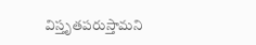విస్తృతపరుస్తామని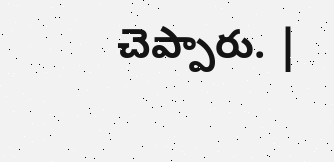చెప్పారు. |